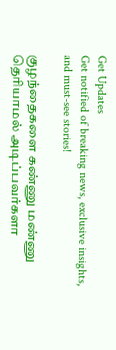Get Updates
Get notified of breaking news, exclusive insights, and must-see stories!

குழந்தைகளை கண்ணு மண்ணு தெரியாமல் அடிப்பவர்களா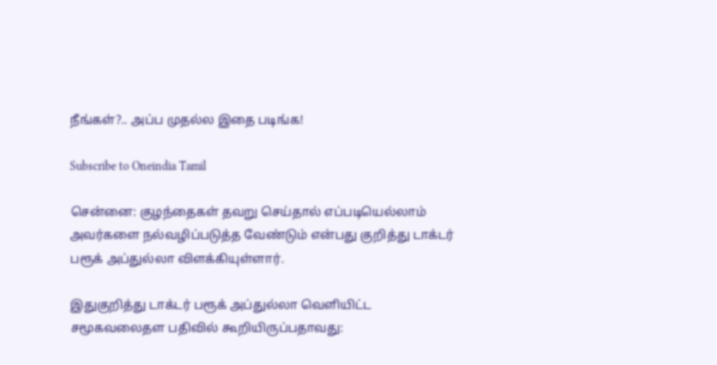நீங்கள்?.. அப்ப முதல்ல இதை படிங்க!

Subscribe to Oneindia Tamil

சென்னை: குழந்தைகள் தவறு செய்தால் எப்படியெல்லாம் அவர்களை நல்வழிப்படுத்த வேண்டும் என்பது குறித்து டாக்டர் பரூக் அப்துல்லா விளக்கியுள்ளார்.

இதுகுறித்து டாக்டர் பரூக் அப்துல்லா வெளியிட்ட சமூகவலைதள பதிவில் கூறியிருப்பதாவது: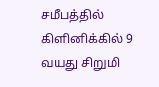சமீபத்தில் கிளினிக்கில் 9 வயது சிறுமி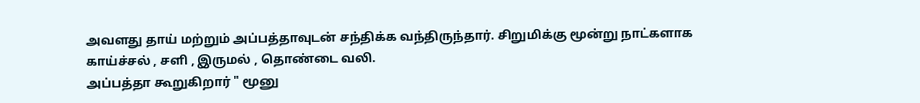அவளது தாய் மற்றும் அப்பத்தாவுடன் சந்திக்க வந்திருந்தார். சிறுமிக்கு மூன்று நாட்களாக காய்ச்சல் , சளி , இருமல் , தொண்டை வலி.
அப்பத்தா கூறுகிறார் " மூனு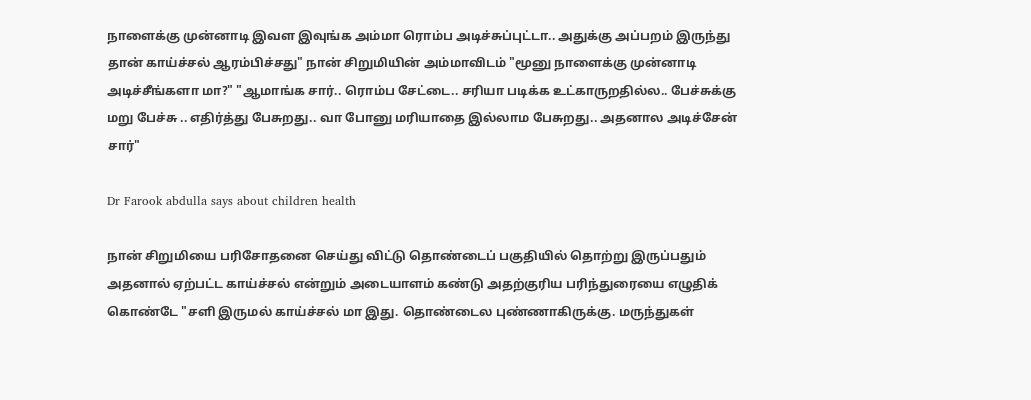நாளைக்கு முன்னாடி இவள இவுங்க அம்மா ரொம்ப அடிச்சுப்புட்டா.. அதுக்கு அப்பறம் இருந்து தான் காய்ச்சல் ஆரம்பிச்சது" நான் சிறுமியின் அம்மாவிடம் "மூனு நாளைக்கு முன்னாடி அடிச்சீங்களா மா?" "ஆமாங்க சார்.. ரொம்ப சேட்டை.. சரியா படிக்க உட்காருறதில்ல.. பேச்சுக்கு மறு பேச்சு .. எதிர்த்து பேசுறது.. வா போனு மரியாதை இல்லாம பேசுறது.. அதனால அடிச்சேன் சார்"

Dr Farook abdulla says about children health

நான் சிறுமியை பரிசோதனை செய்து விட்டு தொண்டைப் பகுதியில் தொற்று இருப்பதும் அதனால் ஏற்பட்ட காய்ச்சல் என்றும் அடையாளம் கண்டு அதற்குரிய பரிந்துரையை எழுதிக் கொண்டே "சளி இருமல் காய்ச்சல் மா இது. தொண்டைல புண்ணாகிருக்கு. மருந்துகள்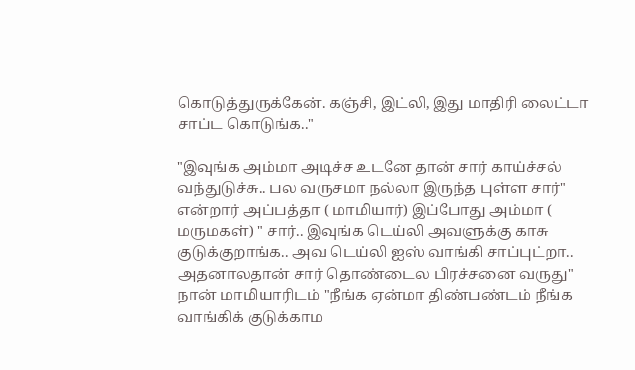கொடுத்துருக்கேன். கஞ்சி, இட்லி, இது மாதிரி லைட்டா சாப்ட கொடுங்க.."

"இவுங்க அம்மா அடிச்ச உடனே தான் சார் காய்ச்சல் வந்துடுச்சு.. பல வருசமா நல்லா இருந்த புள்ள சார்" என்றார் அப்பத்தா ( மாமியார்) இப்போது அம்மா ( மருமகள்) " சார்.. இவுங்க டெய்லி அவளுக்கு காசு குடுக்குறாங்க.. அவ டெய்லி ஐஸ் வாங்கி சாப்புட்றா.. அதனாலதான் சார் தொண்டைல பிரச்சனை வருது" நான் மாமியாரிடம் "நீங்க ஏன்மா திண்பண்டம் நீங்க வாங்கிக் குடுக்காம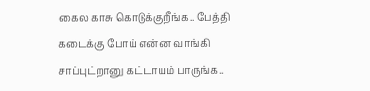கைல காசு கொடுக்குறீங்க.. பேத்தி கடைக்கு போய் என்ன வாங்கி சாப்புட்றானு கட்டாயம் பாருங்க..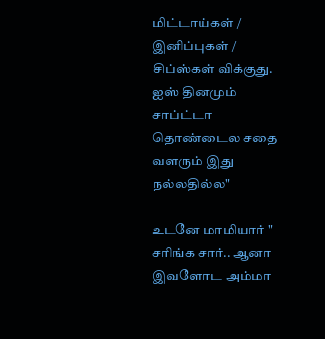மிட்டாய்கள் / இனிப்புகள் / சிப்ஸ்கள் விக்குது. ஐஸ் தினமும் சாப்ட்டா தொண்டைல சதை வளரும் இது நல்லதில்ல"

உடனே மாமியார் " சரிங்க சார்.. ஆனா இவளோட அம்மா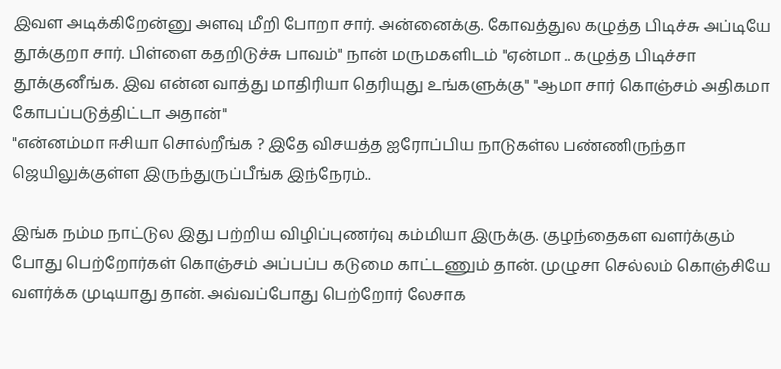இவள அடிக்கிறேன்னு அளவு மீறி போறா சார். அன்னைக்கு. கோவத்துல கழுத்த பிடிச்சு அப்டியே தூக்குறா சார். பிள்ளை கதறிடுச்சு பாவம்" நான் மருமகளிடம் "ஏன்மா .. கழுத்த பிடிச்சா தூக்குனீங்க. இவ என்ன வாத்து மாதிரியா தெரியுது உங்களுக்கு" "ஆமா சார் கொஞ்சம் அதிகமா கோபப்படுத்திட்டா அதான்"
"என்னம்மா ஈசியா சொல்றீங்க ? இதே விசயத்த ஐரோப்பிய நாடுகள்ல பண்ணிருந்தா ஜெயிலுக்குள்ள இருந்துருப்பீங்க இந்நேரம்..

இங்க நம்ம நாட்டுல இது பற்றிய விழிப்புணர்வு கம்மியா இருக்கு. குழந்தைகள வளர்க்கும் போது பெற்றோர்கள் கொஞ்சம் அப்பப்ப கடுமை காட்டணும் தான். முழுசா செல்லம் கொஞ்சியே வளர்க்க முடியாது தான். அவ்வப்போது பெற்றோர் லேசாக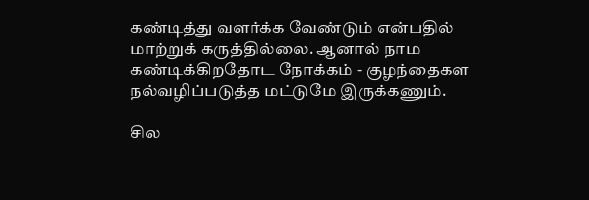கண்டித்து வளர்க்க வேண்டும் என்பதில் மாற்றுக் கருத்தில்லை. ஆனால் நாம கண்டிக்கிறதோட நோக்கம் - குழந்தைகள நல்வழிப்படுத்த மட்டுமே இருக்கணும்.

சில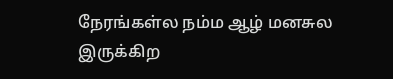நேரங்கள்ல நம்ம ஆழ் மனசுல இருக்கிற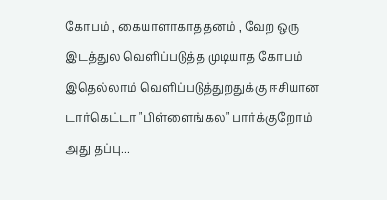கோபம் , கையாளாகாததனம் , வேற ஒரு இடத்துல வெளிப்படுத்த முடியாத கோபம் இதெல்லாம் வெளிப்படுத்துறதுக்கு ஈசியான டார்கெட்டா "பிள்ளைங்கல" பார்க்குறோம் அது தப்பு...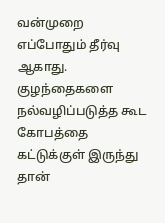வன்முறை எப்போதும் தீர்வு ஆகாது. குழந்தைகளை நல்வழிப்படுத்த கூட கோபத்தை கட்டுக்குள் இருந்து தான்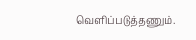வெளிப்படுத்தணும்.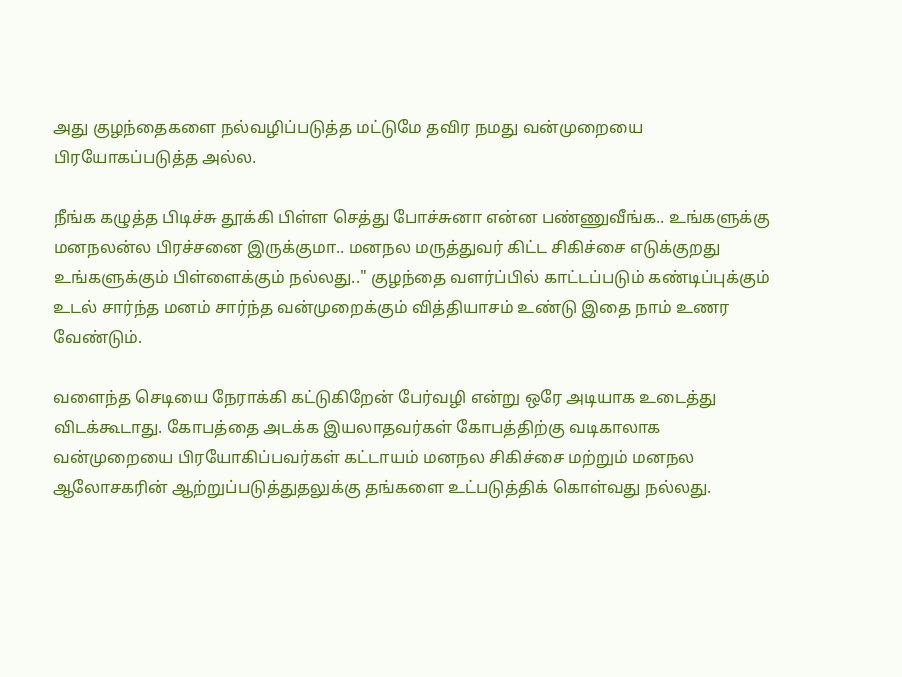அது குழந்தைகளை நல்வழிப்படுத்த மட்டுமே தவிர நமது வன்முறையை பிரயோகப்படுத்த அல்ல.

நீங்க கழுத்த பிடிச்சு தூக்கி பிள்ள செத்து போச்சுனா என்ன பண்ணுவீங்க.. உங்களுக்கு மனநலன்ல பிரச்சனை இருக்குமா.. மனநல மருத்துவர் கிட்ட சிகிச்சை எடுக்குறது உங்களுக்கும் பிள்ளைக்கும் நல்லது.." குழந்தை வளர்ப்பில் காட்டப்படும் கண்டிப்புக்கும் உடல் சார்ந்த மனம் சார்ந்த வன்முறைக்கும் வித்தியாசம் உண்டு இதை நாம் உணர வேண்டும்.

வளைந்த செடியை நேராக்கி கட்டுகிறேன் பேர்வழி என்று ஒரே அடியாக உடைத்து விடக்கூடாது. கோபத்தை அடக்க இயலாதவர்கள் கோபத்திற்கு வடிகாலாக வன்முறையை பிரயோகிப்பவர்கள் கட்டாயம் மனநல சிகிச்சை மற்றும் மனநல ஆலோசகரின் ஆற்றுப்படுத்துதலுக்கு தங்களை உட்படுத்திக் கொள்வது நல்லது.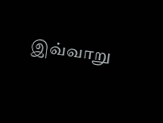இவ்வாறு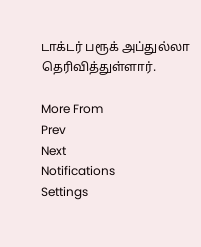டாக்டர் பரூக் அப்துல்லா தெரிவித்துள்ளார்.

More From
Prev
Next
Notifications
Settings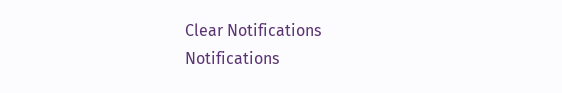Clear Notifications
Notifications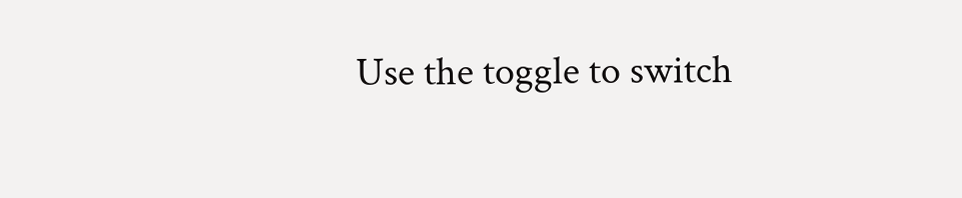Use the toggle to switch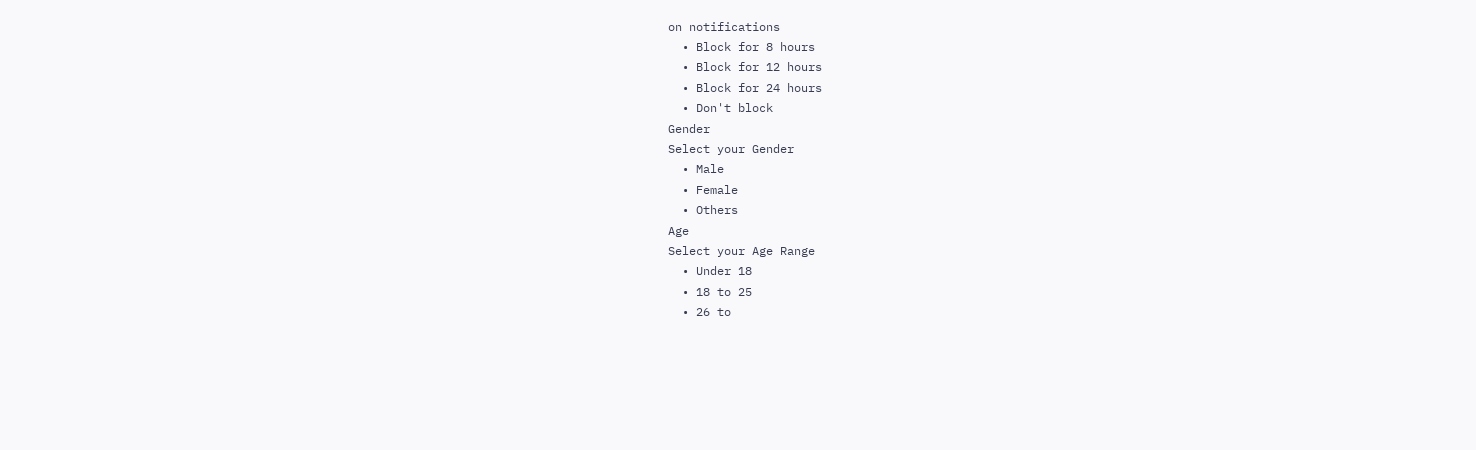on notifications
  • Block for 8 hours
  • Block for 12 hours
  • Block for 24 hours
  • Don't block
Gender
Select your Gender
  • Male
  • Female
  • Others
Age
Select your Age Range
  • Under 18
  • 18 to 25
  • 26 to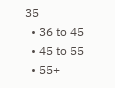35
  • 36 to 45
  • 45 to 55
  • 55+